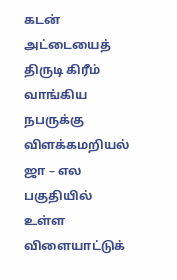கடன் அட்டையைத் திருடி கிரீம் வாங்கிய நபருக்கு விளக்கமறியல்
ஜா – எல பகுதியில் உள்ள விளையாட்டுக்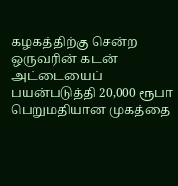கழகத்திற்கு சென்ற ஒருவரின் கடன் அட்டையைப் பயன்படுத்தி 20,000 ரூபா பெறுமதியான முகத்தை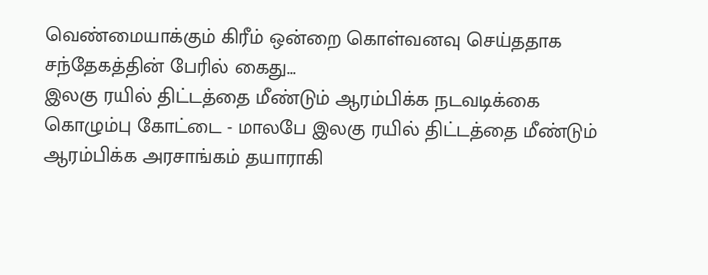வெண்மையாக்கும் கிரீம் ஒன்றை கொள்வனவு செய்ததாக சந்தேகத்தின் பேரில் கைது...
இலகு ரயில் திட்டத்தை மீண்டும் ஆரம்பிக்க நடவடிக்கை
கொழும்பு கோட்டை - மாலபே இலகு ரயில் திட்டத்தை மீண்டும் ஆரம்பிக்க அரசாங்கம் தயாராகி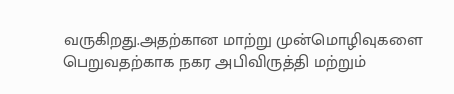வருகிறது.அதற்கான மாற்று முன்மொழிவுகளை பெறுவதற்காக நகர அபிவிருத்தி மற்றும்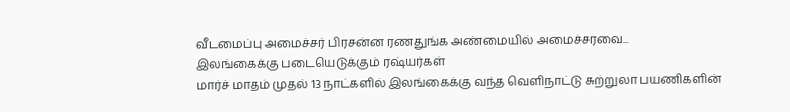வீடமைப்பு அமைச்சர் பிரசன்ன ரணதுங்க அண்மையில் அமைச்சரவை...
இலங்கைக்கு படையெடுக்கும் ரஷ்யர்கள்
மார்ச் மாதம் முதல் 13 நாட்களில் இலங்கைக்கு வந்த வெளிநாட்டு சுற்றுலா பயணிகளின்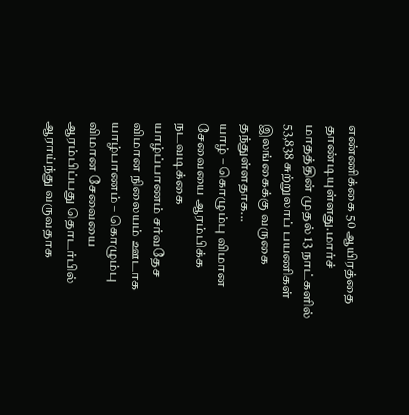எண்ணிக்கை 50 ஆயிரத்தை தாண்டியுள்ளது.மார்ச் மாதத்தின் முதல் 13 நாட்களில் 53,838 சுற்றுலாப் பயணிகள் இலங்கைக்கு வருகை தந்துள்ளதாக...
யாழ் – கொழும்பு விமான சேவையை ஆரம்பிக்க நடவடிக்கை
யாழ்ப்பாணம் சர்வதேச விமான நிலையம் ஊடாக யாழ்பாணம் – கொழும்பு விமான சேவையை ஆரம்பிப்பது தொடர்பில் ஆராய்ந்து வருவதாக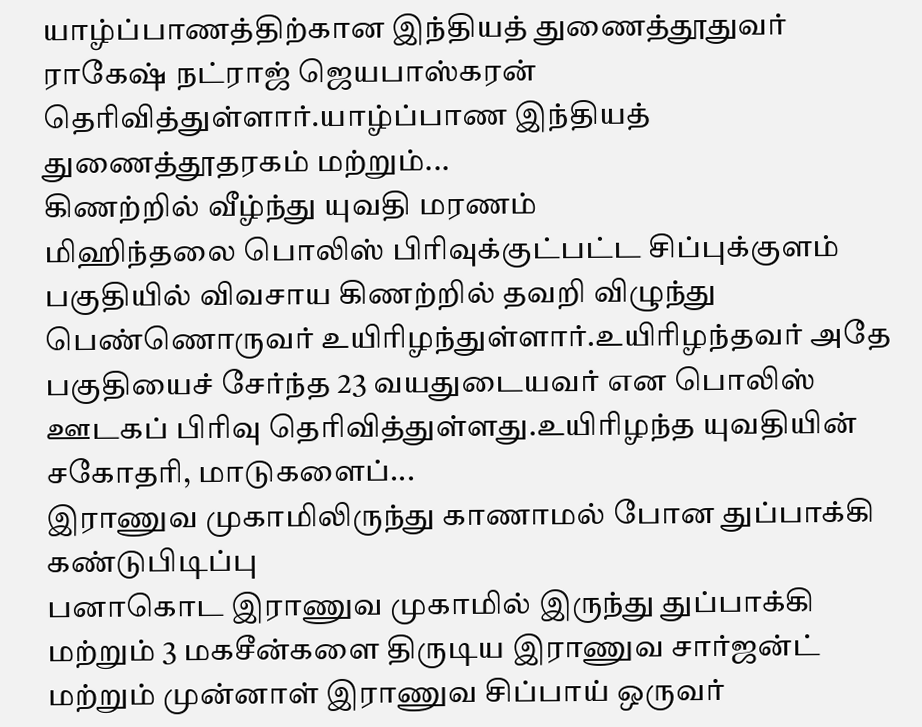யாழ்ப்பாணத்திற்கான இந்தியத் துணைத்தூதுவர் ராகேஷ் நட்ராஜ் ஜெயபாஸ்கரன் தெரிவித்துள்ளார்.யாழ்ப்பாண இந்தியத் துணைத்தூதரகம் மற்றும்...
கிணற்றில் வீழ்ந்து யுவதி மரணம்
மிஹிந்தலை பொலிஸ் பிரிவுக்குட்பட்ட சிப்புக்குளம் பகுதியில் விவசாய கிணற்றில் தவறி விழுந்து பெண்ணொருவர் உயிரிழந்துள்ளார்.உயிரிழந்தவர் அதே பகுதியைச் சேர்ந்த 23 வயதுடையவர் என பொலிஸ் ஊடகப் பிரிவு தெரிவித்துள்ளது.உயிரிழந்த யுவதியின் சகோதரி, மாடுகளைப்...
இராணுவ முகாமிலிருந்து காணாமல் போன துப்பாக்கி கண்டுபிடிப்பு
பனாகொட இராணுவ முகாமில் இருந்து துப்பாக்கி மற்றும் 3 மகசீன்களை திருடிய இராணுவ சார்ஜன்ட் மற்றும் முன்னாள் இராணுவ சிப்பாய் ஒருவர்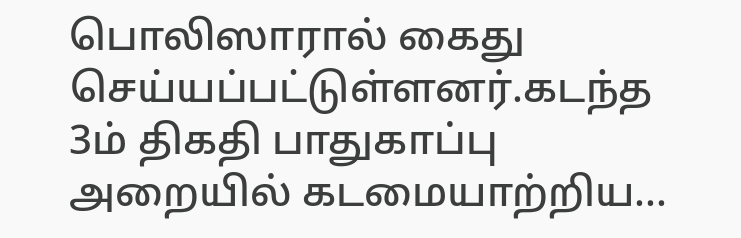பொலிஸாரால் கைது செய்யப்பட்டுள்ளனர்.கடந்த 3ம் திகதி பாதுகாப்பு அறையில் கடமையாற்றிய...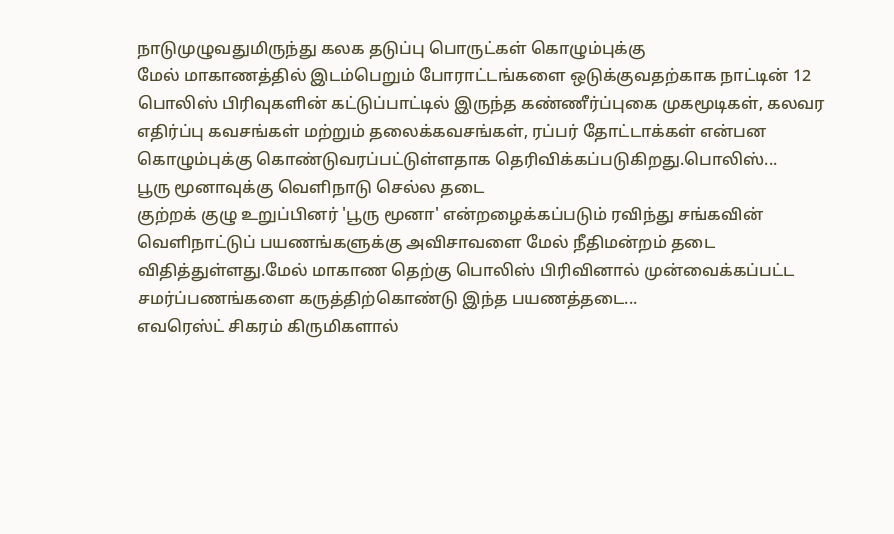நாடுமுழுவதுமிருந்து கலக தடுப்பு பொருட்கள் கொழும்புக்கு
மேல் மாகாணத்தில் இடம்பெறும் போராட்டங்களை ஒடுக்குவதற்காக நாட்டின் 12 பொலிஸ் பிரிவுகளின் கட்டுப்பாட்டில் இருந்த கண்ணீர்ப்புகை முகமூடிகள், கலவர எதிர்ப்பு கவசங்கள் மற்றும் தலைக்கவசங்கள், ரப்பர் தோட்டாக்கள் என்பன கொழும்புக்கு கொண்டுவரப்பட்டுள்ளதாக தெரிவிக்கப்படுகிறது.பொலிஸ்...
பூரு மூனாவுக்கு வெளிநாடு செல்ல தடை
குற்றக் குழு உறுப்பினர் 'பூரு மூனா' என்றழைக்கப்படும் ரவிந்து சங்கவின் வெளிநாட்டுப் பயணங்களுக்கு அவிசாவளை மேல் நீதிமன்றம் தடை விதித்துள்ளது.மேல் மாகாண தெற்கு பொலிஸ் பிரிவினால் முன்வைக்கப்பட்ட சமர்ப்பணங்களை கருத்திற்கொண்டு இந்த பயணத்தடை...
எவரெஸ்ட் சிகரம் கிருமிகளால்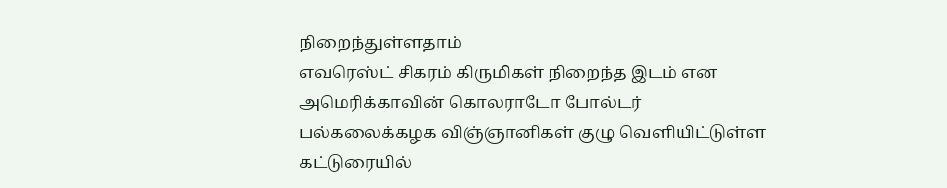நிறைந்துள்ளதாம்
எவரெஸ்ட் சிகரம் கிருமிகள் நிறைந்த இடம் என அமெரிக்காவின் கொலராடோ போல்டர் பல்கலைக்கழக விஞ்ஞானிகள் குழு வெளியிட்டுள்ள கட்டுரையில்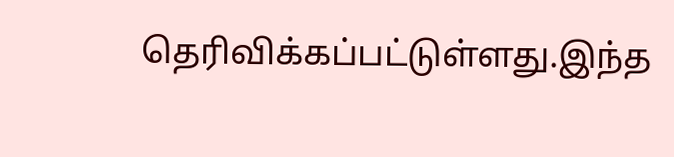தெரிவிக்கப்பட்டுள்ளது.இந்த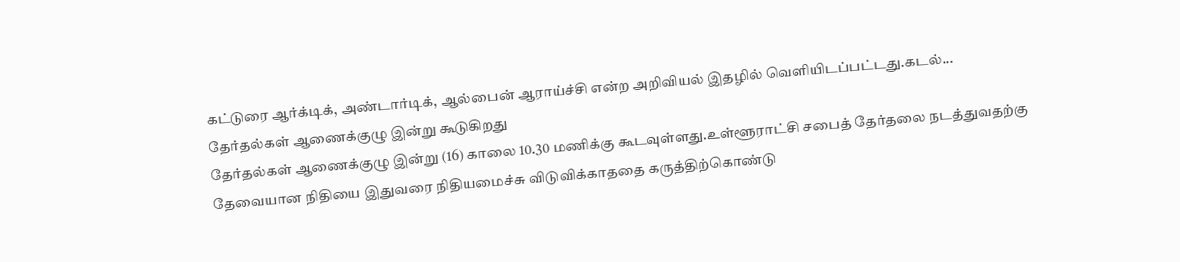கட்டுரை ஆர்க்டிக், அண்டார்டிக், ஆல்பைன் ஆராய்ச்சி என்ற அறிவியல் இதழில் வெளியிடப்பட்டது.கடல்...
தேர்தல்கள் ஆணைக்குழு இன்று கூடுகிறது
தேர்தல்கள் ஆணைக்குழு இன்று (16) காலை 10.30 மணிக்கு கூடவுள்ளது.உள்ளூராட்சி சபைத் தேர்தலை நடத்துவதற்கு தேவையான நிதியை இதுவரை நிதியமைச்சு விடுவிக்காததை கருத்திற்கொண்டு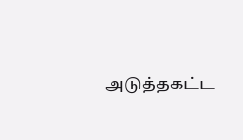அடுத்தகட்ட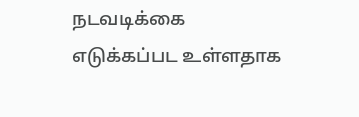நடவடிக்கை எடுக்கப்பட உள்ளதாக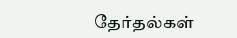தேர்தல்கள்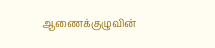ஆணைக்குழுவின்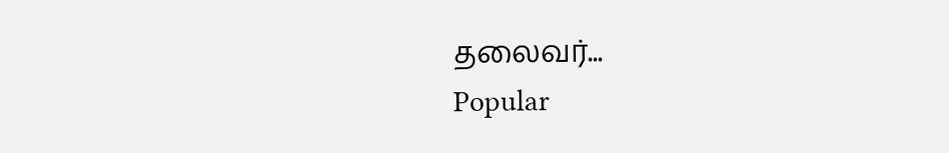தலைவர்...
Popular